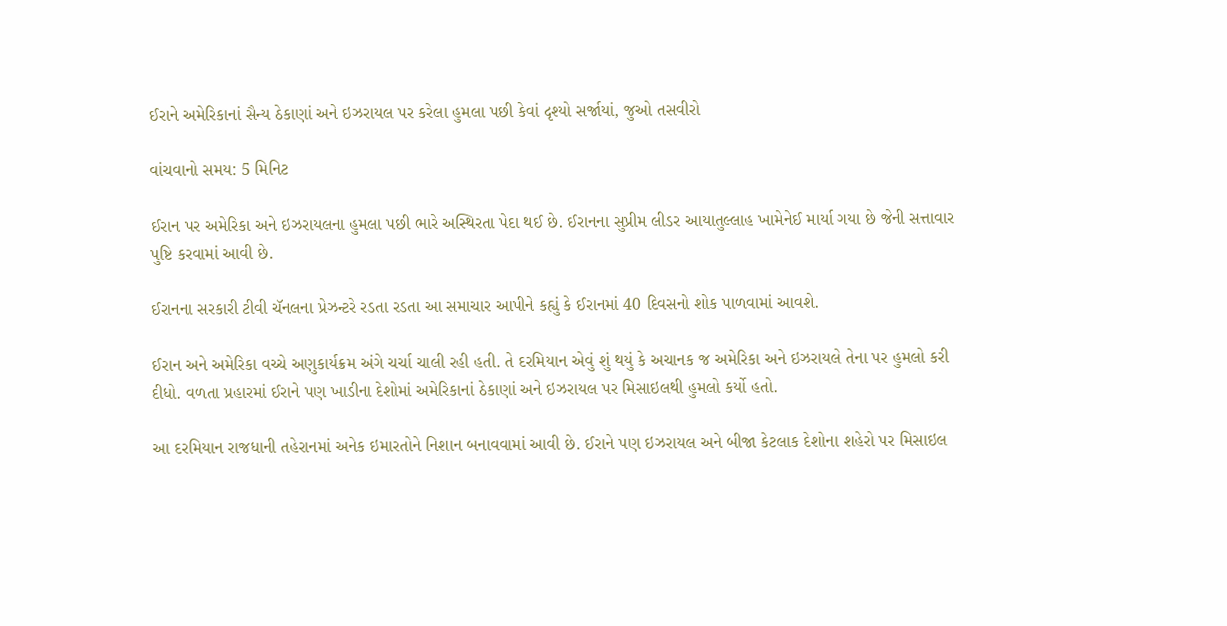ઈરાને અમેરિકાનાં સૈન્ય ઠેકાણાં અને ઇઝરાયલ પર કરેલા હુમલા પછી કેવાં દૃશ્યો સર્જાયાં, જુઓ તસવીરો

વાંચવાનો સમય: 5 મિનિટ

ઈરાન પર અમેરિકા અને ઇઝરાયલના હુમલા પછી ભારે અસ્થિરતા પેદા થઈ છે. ઈરાનના સુપ્રીમ લીડર આયાતુલ્લાહ ખામેનેઈ માર્યા ગયા છે જેની સત્તાવાર પુષ્ટિ કરવામાં આવી છે.

ઈરાનના સરકારી ટીવી ચૅનલના પ્રેઝન્ટરે રડતા રડતા આ સમાચાર આપીને કહ્યું કે ઈરાનમાં 40 દિવસનો શોક પાળવામાં આવશે.

ઈરાન અને અમેરિકા વચ્ચે અણુકાર્યક્રમ અંગે ચર્ચા ચાલી રહી હતી. તે દરમિયાન એવું શું થયું કે અચાનક જ અમેરિકા અને ઇઝરાયલે તેના પર હુમલો કરી દીધો. વળતા પ્રહારમાં ઈરાને પણ ખાડીના દેશોમાં અમેરિકાનાં ઠેકાણાં અને ઇઝરાયલ પર મિસાઇલથી હુમલો કર્યો હતો.

આ દરમિયાન રાજધાની તહેરાનમાં અનેક ઇમારતોને નિશાન બનાવવામાં આવી છે. ઈરાને પણ ઇઝરાયલ અને બીજા કેટલાક દેશોના શહેરો પર મિસાઇલ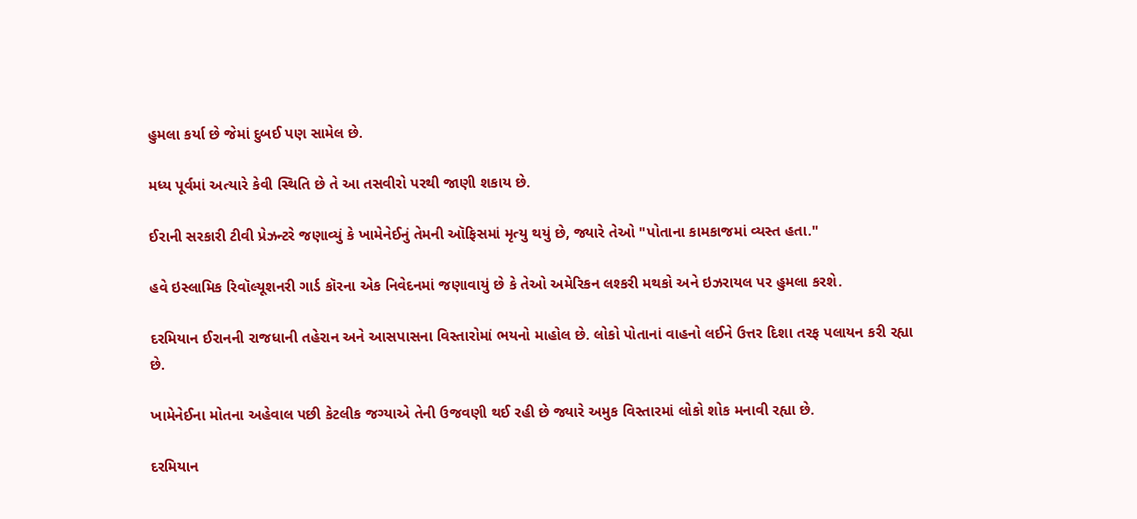હુમલા કર્યા છે જેમાં દુબઈ પણ સામેલ છે.

મધ્ય પૂર્વમાં અત્યારે કેવી સ્થિતિ છે તે આ તસવીરો પરથી જાણી શકાય છે.

ઈરાની સરકારી ટીવી પ્રેઝન્ટરે જણાવ્યું કે ખામેનેઈનું તેમની ઑફિસમાં મૃત્યુ થયું છે, જ્યારે તેઓ "પોતાના કામકાજમાં વ્યસ્ત હતા."

હવે ઇસ્લામિક રિવૉલ્યૂશનરી ગાર્ડ કૉરના એક નિવેદનમાં જણાવાયું છે કે તેઓ અમેરિકન લશ્કરી મથકો અને ઇઝરાયલ પર હુમલા કરશે.

દરમિયાન ઈરાનની રાજધાની તહેરાન અને આસપાસના વિસ્તારોમાં ભયનો માહોલ છે. લોકો પોતાનાં વાહનો લઈને ઉત્તર દિશા તરફ પલાયન કરી રહ્યા છે.

ખામેનેઈના મોતના અહેવાલ પછી કેટલીક જગ્યાએ તેની ઉજવણી થઈ રહી છે જ્યારે અમુક વિસ્તારમાં લોકો શોક મનાવી રહ્યા છે.

દરમિયાન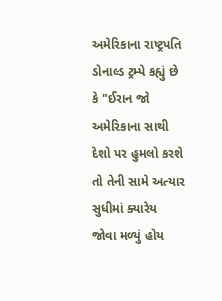અમેરિકાના રાષ્ટ્રપતિ ડોનાલ્ડ ટ્રમ્પે કહ્યું છે કે "ઈરાન જો અમેરિકાના સાથી દેશો પર હુમલો કરશે તો તેની સામે અત્યાર સુધીમાં ક્યારેય જોવા મળ્યું હોય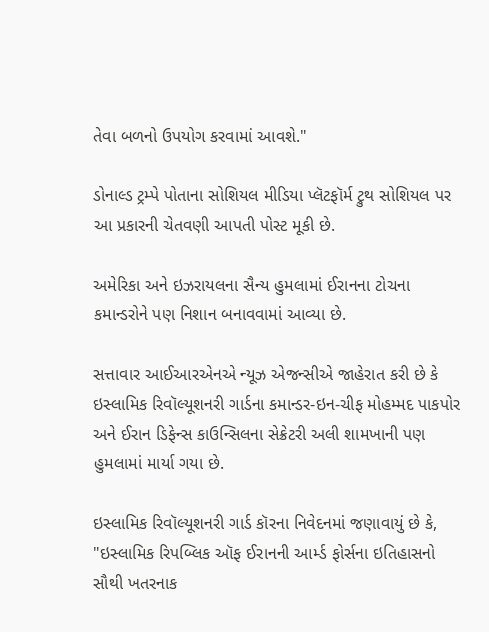તેવા બળનો ઉપયોગ કરવામાં આવશે."

ડોનાલ્ડ ટ્રમ્પે પોતાના સોશિયલ મીડિયા પ્લૅટફૉર્મ ટ્રુથ સોશિયલ પર આ પ્રકારની ચેતવણી આપતી પોસ્ટ મૂકી છે.

અમેરિકા અને ઇઝરાયલના સૈન્ય હુમલામાં ઈરાનના ટોચના કમાન્ડરોને પણ નિશાન બનાવવામાં આવ્યા છે.

સત્તાવાર આઈઆરએનએ ન્યૂઝ એજન્સીએ જાહેરાત કરી છે કે ઇસ્લામિક રિવૉલ્યૂશનરી ગાર્ડના કમાન્ડર-ઇન-ચીફ મોહમ્મદ પાકપોર અને ઈરાન ડિફેન્સ કાઉન્સિલના સેક્રેટરી અલી શામખાની પણ હુમલામાં માર્યા ગયા છે.

ઇસ્લામિક રિવૉલ્યૂશનરી ગાર્ડ કૉરના નિવેદનમાં જણાવાયું છે કે, "ઇસ્લામિક રિપબ્લિક ઑફ ઈરાનની આર્મ્ડ ફોર્સના ઇતિહાસનો સૌથી ખતરનાક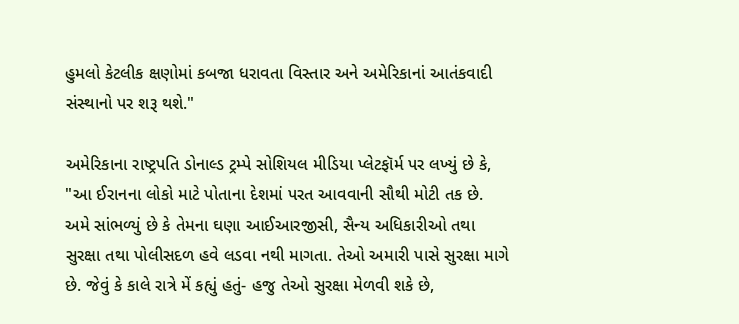હુમલો કેટલીક ક્ષણોમાં કબજા ધરાવતા વિસ્તાર અને અમેરિકાનાં આતંકવાદી સંસ્થાનો પર શરૂ થશે."

અમેરિકાના રાષ્ટ્રપતિ ડોનાલ્ડ ટ્રમ્પે સોશિયલ મીડિયા પ્લેટફૉર્મ પર લખ્યું છે કે, "આ ઈરાનના લોકો માટે પોતાના દેશમાં પરત આવવાની સૌથી મોટી તક છે. અમે સાંભળ્યું છે કે તેમના ઘણા આઈઆરજીસી, સૈન્ય અધિકારીઓ તથા સુરક્ષા તથા પોલીસદળ હવે લડવા નથી માગતા. તેઓ અમારી પાસે સુરક્ષા માગે છે. જેવું કે કાલે રાત્રે મેં કહ્યું હતું- હજુ તેઓ સુરક્ષા મેળવી શકે છે,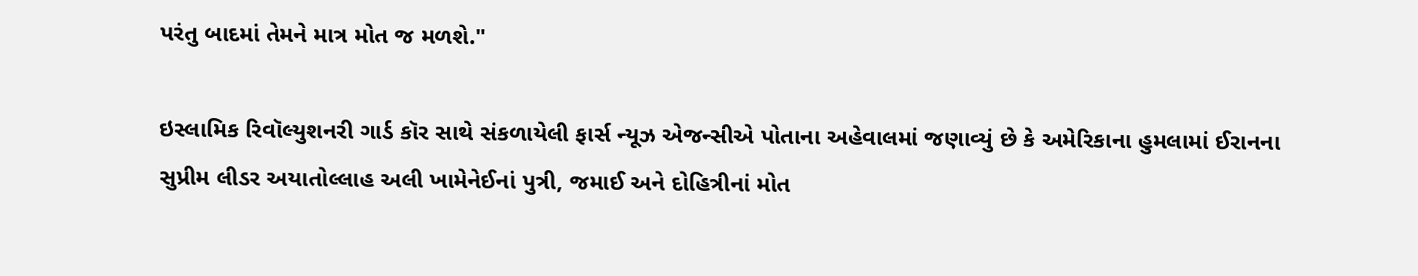પરંતુ બાદમાં તેમને માત્ર મોત જ મળશે."

ઇસ્લામિક રિવૉલ્યુશનરી ગાર્ડ કૉર સાથે સંકળાયેલી ફાર્સ ન્યૂઝ એજન્સીએ પોતાના અહેવાલમાં જણાવ્યું છે કે અમેરિકાના હુમલામાં ઈરાનના સુપ્રીમ લીડર અયાતોલ્લાહ અલી ખામેનેઈનાં પુત્રી, જમાઈ અને દોહિત્રીનાં મોત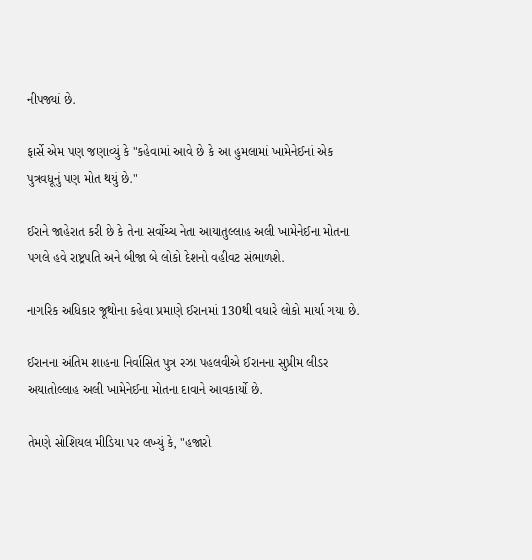નીપજ્યાં છે.

ફાર્સે એમ પણ જણાવ્યું કે "કહેવામાં આવે છે કે આ હુમલામાં ખામેનેઈનાં એક પુત્રવધૂનું પણ મોત થયું છે."

ઈરાને જાહેરાત કરી છે કે તેના સર્વોચ્ચ નેતા આયાતુલ્લાહ અલી ખામેનેઈના મોતના પગલે હવે રાષ્ટ્રપતિ અને બીજા બે લોકો દેશનો વહીવટ સંભાળશે.

નાગરિક અધિકાર જૂથોના કહેવા પ્રમાણે ઈરાનમાં 130થી વધારે લોકો માર્યા ગયા છે.

ઈરાનના અંતિમ શાહના નિર્વાસિત પુત્ર રઝા પહલવીએ ઈરાનના સુપ્રીમ લીડર અયાતોલ્લાહ અલી ખામેનેઈના મોતના દાવાને આવકાર્યો છે.

તેમણે સોશિયલ મીડિયા પર લખ્યું કે, "હજારો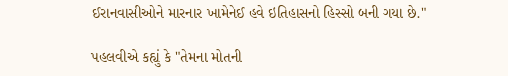ઈરાનવાસીઓને મારનાર ખામેનેઈ હવે ઇતિહાસનો હિસ્સો બની ગયા છે."

પહલવીએ કહ્યું કે "તેમના મોતની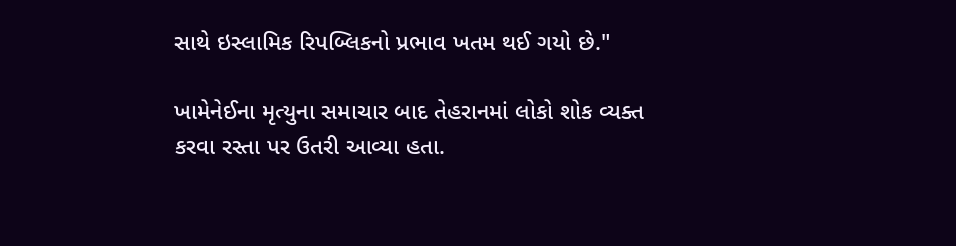સાથે ઇસ્લામિક રિપબ્લિકનો પ્રભાવ ખતમ થઈ ગયો છે."

ખામેનેઈના મૃત્યુના સમાચાર બાદ તેહરાનમાં લોકો શોક વ્યક્ત કરવા રસ્તા પર ઉતરી આવ્યા હતા.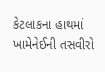કેટલાકના હાથમાં ખામેનેઈની તસવીરો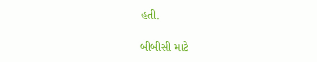હતી.

બીબીસી માટે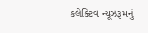કલેક્ટિવ ન્યૂઝરૂમનું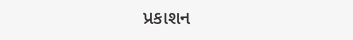પ્રકાશન